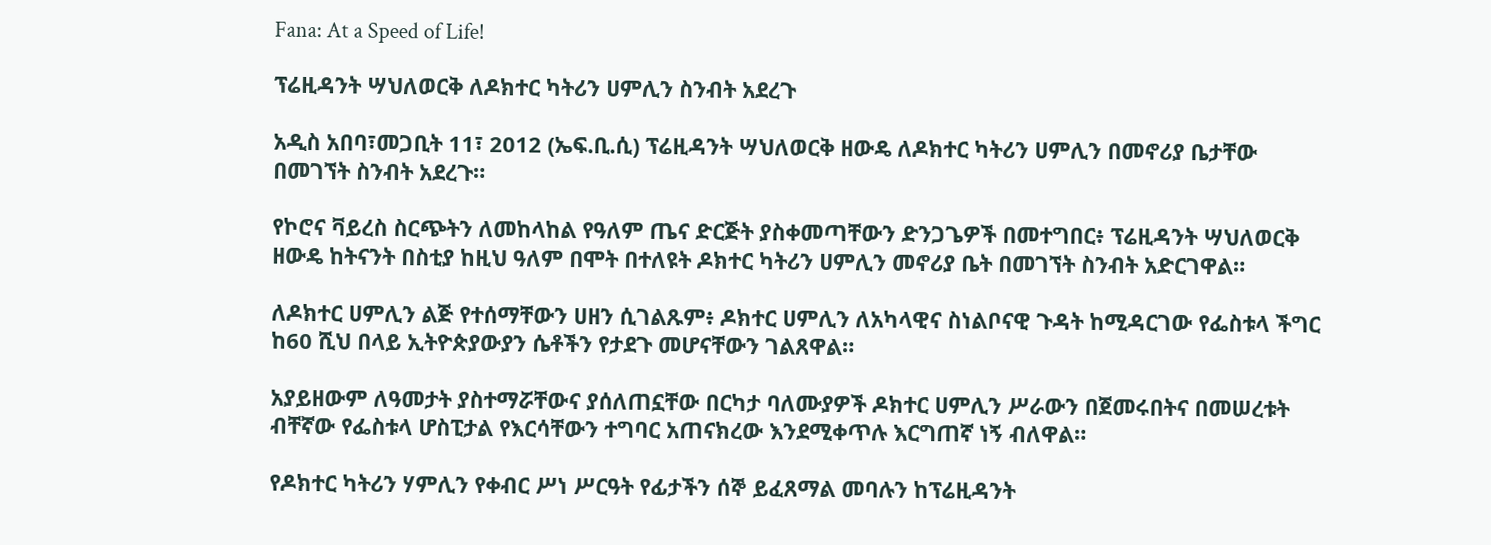Fana: At a Speed of Life!

ፕሬዚዳንት ሣህለወርቅ ለዶክተር ካትሪን ሀምሊን ስንብት አደረጉ

አዲስ አበባ፣መጋቢት 11፣ 2012 (ኤፍ.ቢ.ሲ) ፕሬዚዳንት ሣህለወርቅ ዘውዴ ለዶክተር ካትሪን ሀምሊን በመኖሪያ ቤታቸው በመገኘት ስንብት አደረጉ።

የኮሮና ቫይረስ ስርጭትን ለመከላከል የዓለም ጤና ድርጅት ያስቀመጣቸውን ድንጋጌዎች በመተግበር፥ ፕሬዚዳንት ሣህለወርቅ ዘውዴ ከትናንት በስቲያ ከዚህ ዓለም በሞት በተለዩት ዶክተር ካትሪን ሀምሊን መኖሪያ ቤት በመገኘት ስንብት አድርገዋል።

ለዶክተር ሀምሊን ልጅ የተሰማቸውን ሀዘን ሲገልጹም፥ ዶክተር ሀምሊን ለአካላዊና ስነልቦናዊ ጉዳት ከሚዳርገው የፌስቱላ ችግር ከ60 ሺህ በላይ ኢትዮጵያውያን ሴቶችን የታደጉ መሆናቸውን ገልጸዋል።

አያይዘውም ለዓመታት ያስተማሯቸውና ያሰለጠኗቸው በርካታ ባለሙያዎች ዶክተር ሀምሊን ሥራውን በጀመሩበትና በመሠረቱት ብቸኛው የፌስቱላ ሆስፒታል የእርሳቸውን ተግባር አጠናክረው እንደሚቀጥሉ እርግጠኛ ነኝ ብለዋል።

የዶክተር ካትሪን ሃምሊን የቀብር ሥነ ሥርዓት የፊታችን ሰኞ ይፈጸማል መባሉን ከፕሬዚዳንት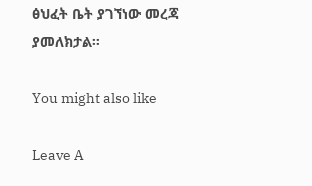ፅህፈት ቤት ያገኘነው መረጃ ያመለክታል።

You might also like

Leave A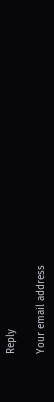Reply

Your email address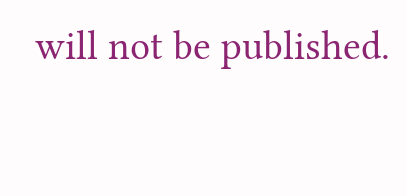will not be published.